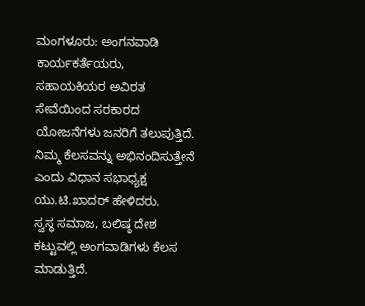ಮಂಗಳೂರು: ಅಂಗನವಾಡಿ ಕಾರ್ಯಕರ್ತೆಯರು, ಸಹಾಯಕಿಯರ ಅವಿರತ ಸೇವೆಯಿಂದ ಸರಕಾರದ ಯೋಜನೆಗಳು ಜನರಿಗೆ ತಲುಪುತ್ತಿದೆ. ನಿಮ್ಮ ಕೆಲಸವನ್ನು ಅಭಿನಂದಿಸುತ್ತೇನೆ ಎಂದು ವಿಧಾನ ಸಭಾಧ್ಯಕ್ಷ ಯು.ಟಿ.ಖಾದರ್ ಹೇಳಿದರು.
ಸ್ವಸ್ಥ ಸಮಾಜ, ಬಲಿಷ್ಠ ದೇಶ ಕಟ್ಟುವಲ್ಲಿ ಅಂಗವಾಡಿಗಳು ಕೆಲಸ ಮಾಡುತ್ತಿದೆ.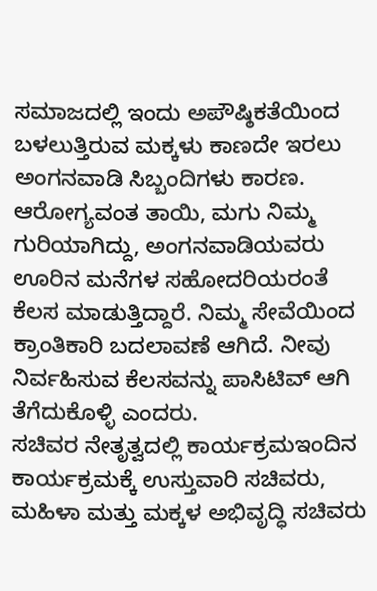ಸಮಾಜದಲ್ಲಿ ಇಂದು ಅಪೌಷ್ಠಿಕತೆಯಿಂದ ಬಳಲುತ್ತಿರುವ ಮಕ್ಕಳು ಕಾಣದೇ ಇರಲು ಅಂಗನವಾಡಿ ಸಿಬ್ಬಂದಿಗಳು ಕಾರಣ. ಆರೋಗ್ಯವಂತ ತಾಯಿ, ಮಗು ನಿಮ್ಮ ಗುರಿಯಾಗಿದ್ದು, ಅಂಗನವಾಡಿಯವರು ಊರಿನ ಮನೆಗಳ ಸಹೋದರಿಯರಂತೆ ಕೆಲಸ ಮಾಡುತ್ತಿದ್ದಾರೆ. ನಿಮ್ಮ ಸೇವೆಯಿಂದ ಕ್ರಾಂತಿಕಾರಿ ಬದಲಾವಣೆ ಆಗಿದೆ. ನೀವು ನಿರ್ವಹಿಸುವ ಕೆಲಸವನ್ನು ಪಾಸಿಟಿವ್ ಆಗಿ ತೆಗೆದುಕೊಳ್ಳಿ ಎಂದರು.
ಸಚಿವರ ನೇತೃತ್ವದಲ್ಲಿ ಕಾರ್ಯಕ್ರಮಇಂದಿನ ಕಾರ್ಯಕ್ರಮಕ್ಕೆ ಉಸ್ತುವಾರಿ ಸಚಿವರು, ಮಹಿಳಾ ಮತ್ತು ಮಕ್ಕಳ ಅಭಿವೃದ್ಧಿ ಸಚಿವರು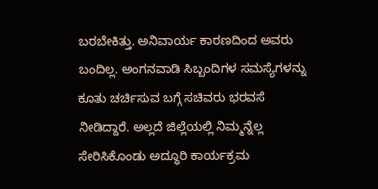ಬರಬೇಕಿತ್ತು. ಅನಿವಾರ್ಯ ಕಾರಣದಿಂದ ಅವರು ಬಂದಿಲ್ಲ. ಅಂಗನವಾಡಿ ಸಿಬ್ಬಂದಿಗಳ ಸಮಸ್ಯೆಗಳನ್ನು ಕೂತು ಚರ್ಚಿಸುವ ಬಗ್ಗೆ ಸಚಿವರು ಭರವಸೆ ನೀಡಿದ್ದಾರೆ. ಅಲ್ಲದೆ ಜಿಲ್ಲೆಯಲ್ಲಿ ನಿಮ್ಮನ್ನೆಲ್ಲ ಸೇರಿಸಿಕೊಂಡು ಅದ್ಧೂರಿ ಕಾರ್ಯಕ್ರಮ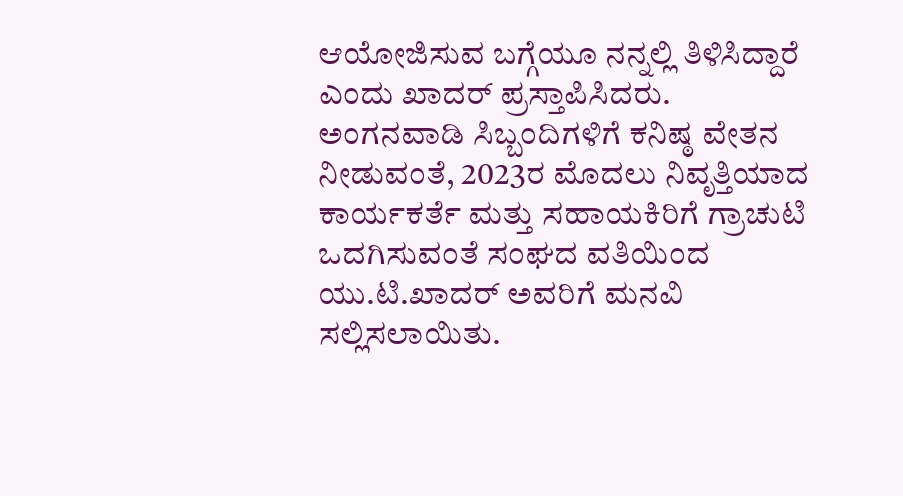ಆಯೋಜಿಸುವ ಬಗ್ಗೆಯೂ ನನ್ನಲ್ಲಿ ತಿಳಿಸಿದ್ದಾರೆ ಎಂದು ಖಾದರ್ ಪ್ರಸ್ತಾಪಿಸಿದರು.
ಅಂಗನವಾಡಿ ಸಿಬ್ಬಂದಿಗಳಿಗೆ ಕನಿಷ್ಠ ವೇತನ ನೀಡುವಂತೆ, 2023ರ ಮೊದಲು ನಿವೃತ್ತಿಯಾದ ಕಾರ್ಯಕರ್ತೆ ಮತ್ತು ಸಹಾಯಕಿರಿಗೆ ಗ್ರಾಚುಟಿ ಒದಗಿಸುವಂತೆ ಸಂಘದ ವತಿಯಿಂದ ಯು.ಟಿ.ಖಾದರ್ ಅವರಿಗೆ ಮನವಿ ಸಲ್ಲಿಸಲಾಯಿತು.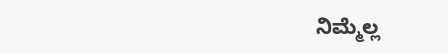ನಿಮ್ಮೆಲ್ಲ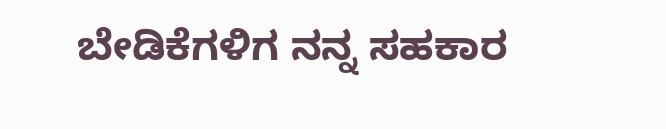ಬೇಡಿಕೆಗಳಿಗ ನನ್ನ ಸಹಕಾರ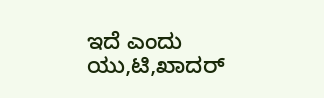ಇದೆ ಎಂದು ಯು,ಟಿ,ಖಾದರ್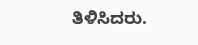ತಿಳಿಸಿದರು.